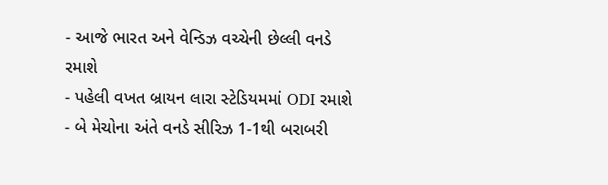- આજે ભારત અને વેન્ડિઝ વચ્ચેની છેલ્લી વનડે રમાશે
- પહેલી વખત બ્રાયન લારા સ્ટેડિયમમાં ODI રમાશે
- બે મેચોના અંતે વનડે સીરિઝ 1-1થી બરાબરી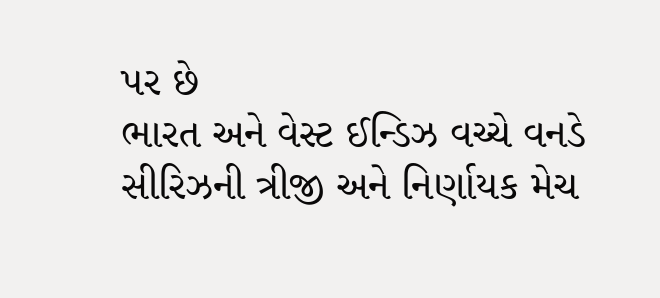પર છે
ભારત અને વેસ્ટ ઈન્ડિઝ વચ્ચે વનડે સીરિઝની ત્રીજી અને નિર્ણાયક મેચ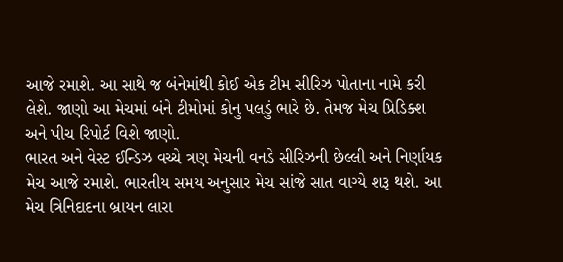આજે રમાશે. આ સાથે જ બંનેમાંથી કોઈ એક ટીમ સીરિઝ પોતાના નામે કરી લેશે. જાણો આ મેચમાં બંને ટીમોમાં કોનુ પલડું ભારે છે. તેમજ મેચ પ્રિડિક્શ અને પીચ રિપોર્ટ વિશે જાણો.
ભારત અને વેસ્ટ ઈન્ડિઝ વચ્ચે ત્રણ મેચની વનડે સીરિઝની છેલ્લી અને નિર્ણાયક મેચ આજે રમાશે. ભારતીય સમય અનુસાર મેચ સાંજે સાત વાગ્યે શરૂ થશે. આ મેચ ત્રિનિદાદના બ્રાયન લારા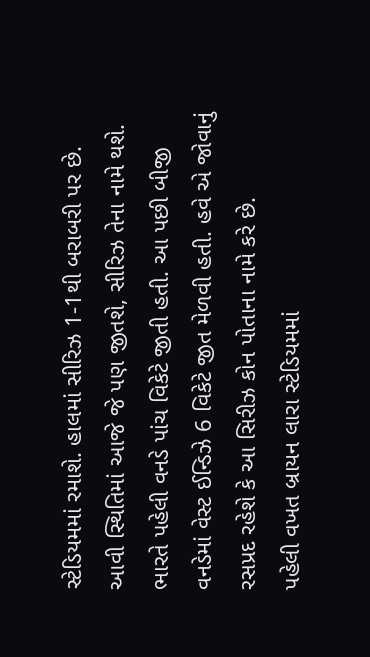સ્ટેડિયમમાં રમાશે. હાલમાં સીરિઝ 1-1થી બરાબરી પર છે. આવી સ્થિતિમાં આજે જે પણ જીતશે, સીરિઝ તેના નામે થશે. ભારતે પહેલી વનડે પાંચ વિકેટે જીતી હતી. આ પછી બીજી વનડેમાં વેસ્ટ ઈન્ડિઝે 6 વિકેટે જીત મેળવી હતી. હવે એ જોવાનું રસપ્રદ રહેશે કે આ સિરીઝ કોન પોતાના નામે કરે છે.
પહેલી વખત બ્રાયન લારા સ્ટેડિયમમાં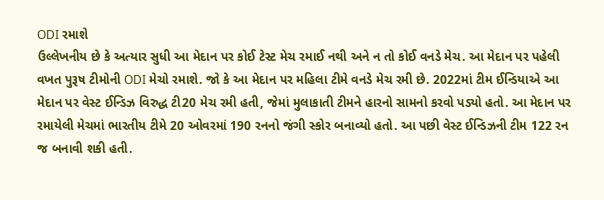ODI રમાશે
ઉલ્લેખનીય છે કે અત્યાર સુધી આ મેદાન પર કોઈ ટેસ્ટ મેચ રમાઈ નથી અને ન તો કોઈ વનડે મેચ. આ મેદાન પર પહેલી વખત પુરૂષ ટીમોની ODI મેચો રમાશે. જો કે આ મેદાન પર મહિલા ટીમે વનડે મેચ રમી છે. 2022માં ટીમ ઈન્ડિયાએ આ મેદાન પર વેસ્ટ ઈન્ડિઝ વિરુદ્ધ ટી20 મેચ રમી હતી, જેમાં મુલાકાતી ટીમને હારનો સામનો કરવો પડ્યો હતો. આ મેદાન પર રમાયેલી મેચમાં ભારતીય ટીમે 20 ઓવરમાં 190 રનનો જંગી સ્કોર બનાવ્યો હતો. આ પછી વેસ્ટ ઈન્ડિઝની ટીમ 122 રન જ બનાવી શકી હતી.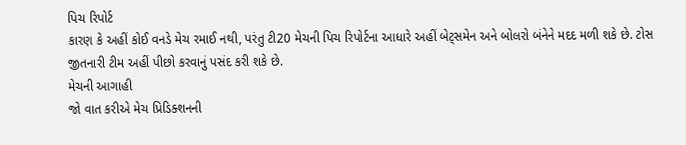પિચ રિપોર્ટ
કારણ કે અહીં કોઈ વનડે મેચ રમાઈ નથી, પરંતુ ટી20 મેચની પિચ રિપોર્ટના આધારે અહીં બેટ્સમેન અને બોલરો બંનેને મદદ મળી શકે છે. ટોસ જીતનારી ટીમ અહીં પીછો કરવાનું પસંદ કરી શકે છે.
મેચની આગાહી
જો વાત કરીએ મેચ પ્રિડિક્શનની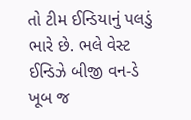તો ટીમ ઈન્ડિયાનું પલડું ભારે છે. ભલે વેસ્ટ ઈન્ડિઝે બીજી વન-ડે ખૂબ જ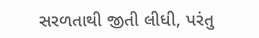સરળતાથી જીતી લીધી, પરંતુ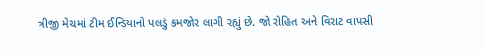ત્રીજી મેચમાં ટીમ ઈન્ડિયાનો પલડું કમજોર લાગી રહ્યું છે. જો રોહિત અને વિરાટ વાપસી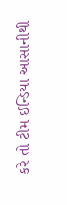કરે તો ટીમ ઈન્ડિયા આસાનીથી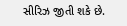સીરિઝ જીતી શકે છે.